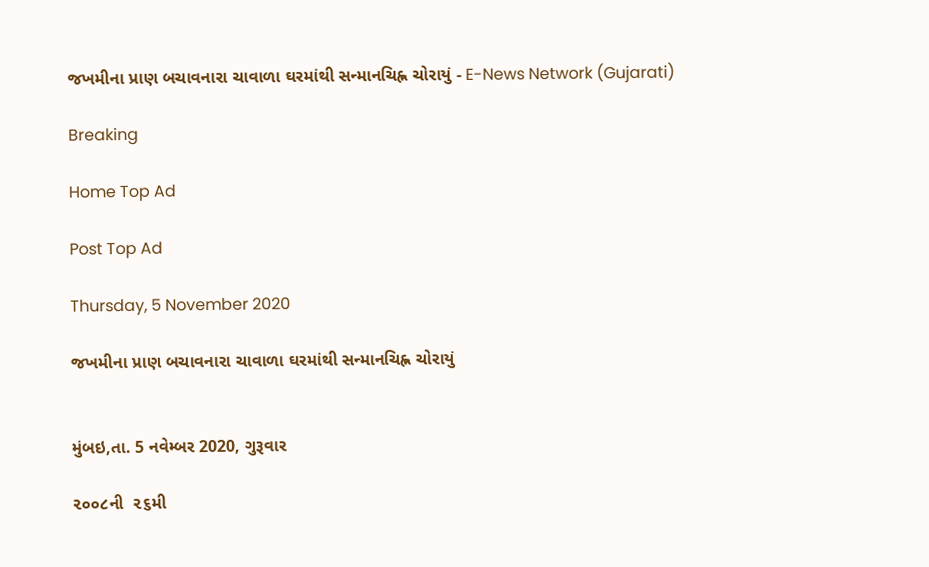જખમીના પ્રાણ બચાવનારા ચાવાળા ઘરમાંથી સન્માનચિહ્ન ચોરાયું - E-News Network (Gujarati)

Breaking

Home Top Ad

Post Top Ad

Thursday, 5 November 2020

જખમીના પ્રાણ બચાવનારા ચાવાળા ઘરમાંથી સન્માનચિહ્ન ચોરાયું


મુંબઇ,તા. 5 નવેમ્બર 2020, ગુરૂવાર

૨૦૦૮ની  ૨૬મી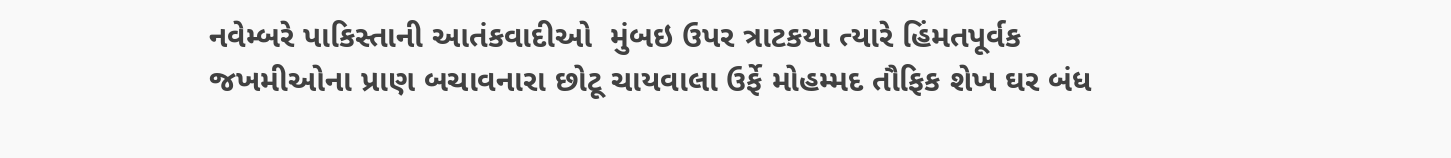નવેમ્બરે પાકિસ્તાની આતંકવાદીઓ  મુંબઇ ઉપર ત્રાટકયા ત્યારે હિંમતપૂર્વક જખમીઓના પ્રાણ બચાવનારા છોટૂ ચાયવાલા ઉર્ફે મોહમ્મદ તૌફિક શેખ ઘર બંધ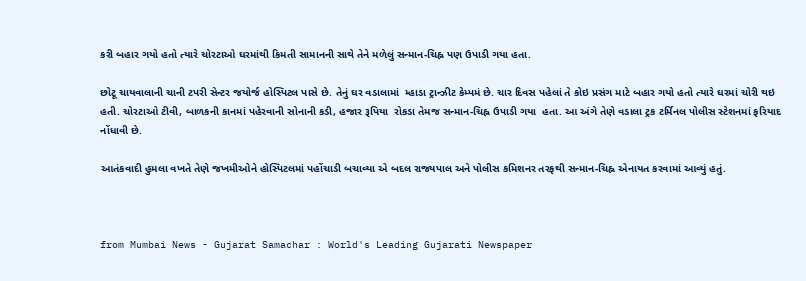કરી બહાર ગયો હતો ત્યારે ચોરટાઓ ઘરમાંથી કિમતી સામાનની સાથે તેને મળેલું સન્માન-ચિહ્ન પણ ઉપાડી ગયા હતા.

છોટૂ ચાયવાલાની ચાની ટપરી સેન્ટર જયોર્જ હોસ્પિટલ પાસે છે. તેનું ઘર વડાલામાં  મ્હાડા ટ્રાન્ઝીટ કેમ્પમં છે. ચાર દિવસ પહેલાં તે કોઇ પ્રસંગ માટે બહાર ગયો હતો ત્યારે ઘરમાં ચોરી થઇ હતી. ચોરટાઓ ટીવી, બાળકની કાનમાં પહેરવાની સોનાની કડી, હજાર રૂપિયા  રોકડા તેમજ સન્માન-ચિહ્ન ઉપાડી ગયા  હતા. આ અંગે તેણે વડાલા ટ્રક ટર્મિનલ પોલીસ સ્ટેશનમાં ફરિયાદ નોંધાવી છે.

આતંકવાદી હુમલા વખતે તેણે જખમીઓને હોસ્પિટલમાં પહોંચાડી બચાવ્યા એ બદલ રાજ્યપાલ અને પોલીસ કમિશનર તરફથી સન્માન-ચિહ્ન એનાયત કરવામાં આવ્યું હતું.



from Mumbai News - Gujarat Samachar : World's Leading Gujarati Newspaper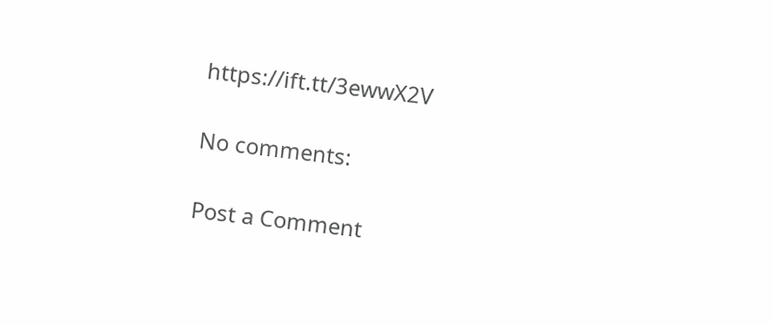https://ift.tt/3ewwX2V

No comments:

Post a Comment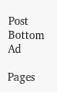Post Bottom Ad

Pages